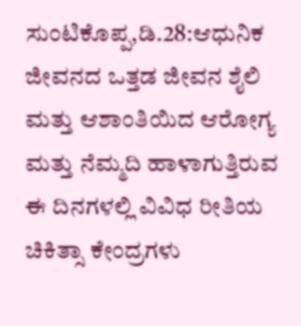ಸುಂಟಿಕೊಪ್ಪ,ಡಿ.28:ಆಧುನಿಕ ಜೀವನದ ಒತ್ತಡ ಜೀವನ ಶೈಲಿ ಮತ್ತು ಆಶಾಂತಿಯಿದ ಆರೋಗ್ಯ ಮತ್ತು ನೆಮ್ಮದಿ ಹಾಳಾಗುತ್ತಿರುವ ಈ ದಿನಗಳಲ್ಲಿ ವಿವಿಧ ರೀತಿಯ ಚಿಕಿತ್ಸಾ ಕೇಂದ್ರಗಳು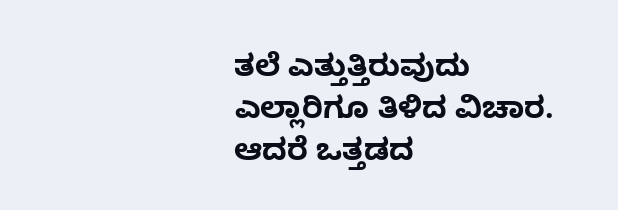ತಲೆ ಎತ್ತುತ್ತಿರುವುದು ಎಲ್ಲಾರಿಗೂ ತಿಳಿದ ವಿಚಾರ.
ಆದರೆ ಒತ್ತಡದ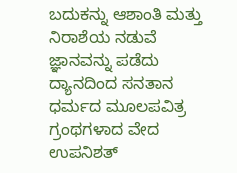ಬದುಕನ್ನು ಆಶಾಂತಿ ಮತ್ತು ನಿರಾಶೆಯ ನಡುವೆ ಜ್ಞಾನವನ್ನು ಪಡೆದು ದ್ಯಾನದಿಂದ ಸನತಾನ ಧರ್ಮದ ಮೂಲಪವಿತ್ರ ಗ್ರಂಥಗಳಾದ ವೇದ ಉಪನಿಶತ್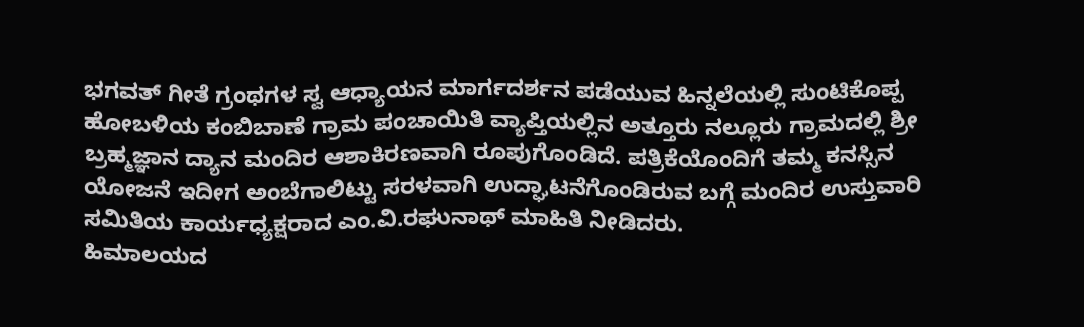ಭಗವತ್ ಗೀತೆ ಗ್ರಂಥಗಳ ಸ್ವ ಆಧ್ಯಾಯನ ಮಾರ್ಗದರ್ಶನ ಪಡೆಯುವ ಹಿನ್ನಲೆಯಲ್ಲಿ ಸುಂಟಿಕೊಪ್ಪ ಹೋಬಳಿಯ ಕಂಬಿಬಾಣೆ ಗ್ರಾಮ ಪಂಚಾಯಿತಿ ವ್ಯಾಪ್ತಿಯಲ್ಲಿನ ಅತ್ತೂರು ನಲ್ಲೂರು ಗ್ರಾಮದಲ್ಲಿ ಶ್ರೀ ಬ್ರಹ್ಮಜ್ಞಾನ ದ್ಯಾನ ಮಂದಿರ ಆಶಾಕಿರಣವಾಗಿ ರೂಪುಗೊಂಡಿದೆ. ಪತ್ರಿಕೆಯೊಂದಿಗೆ ತಮ್ಮ ಕನಸ್ಸಿನ ಯೋಜನೆ ಇದೀಗ ಅಂಬೆಗಾಲಿಟ್ಟು ಸರಳವಾಗಿ ಉದ್ಘಾಟನೆಗೊಂಡಿರುವ ಬಗ್ಗೆ ಮಂದಿರ ಉಸ್ತುವಾರಿ ಸಮಿತಿಯ ಕಾರ್ಯಧ್ಯಕ್ಷರಾದ ಎಂ.ವಿ.ರಘುನಾಥ್ ಮಾಹಿತಿ ನೀಡಿದರು.
ಹಿಮಾಲಯದ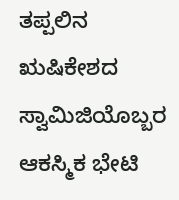ತಪ್ಪಲಿನ ಋಷಿಕೇಶದ ಸ್ವಾಮಿಜಿಯೊಬ್ಬರ ಆಕಸ್ಮಿಕ ಭೇಟಿ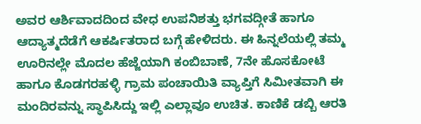ಅವರ ಆರ್ಶಿವಾದದಿಂದ ವೇಧ ಉಪನಿಶತ್ತು ಭಗವದ್ಗೀತೆ ಹಾಗೂ ಆದ್ಯಾತ್ಮದೆಡೆಗೆ ಆಕರ್ಷಿತರಾದ ಬಗ್ಗೆ ಹೇಳಿದರು. ಈ ಹಿನ್ನಲೆಯಲ್ಲಿ ತಮ್ಮ ಊರಿನಲ್ಲೇ ಮೊದಲ ಹೆಜ್ಜೆಯಾಗಿ ಕಂಬಿಬಾಣೆ, 7ನೇ ಹೊಸಕೋಟೆ ಹಾಗೂ ಕೊಡಗರಹಳ್ಳಿ ಗ್ರಾಮ ಪಂಚಾಯಿತಿ ವ್ಯಾಪ್ತಿಗೆ ಸಿಮೀತವಾಗಿ ಈ ಮಂದಿರವನ್ನು ಸ್ಥಾಪಿಸಿದ್ದು ಇಲ್ಲಿ ಎಲ್ಲಾವೂ ಉಚಿತ. ಕಾಣಿಕೆ ಡಬ್ಬಿ ಆರತಿ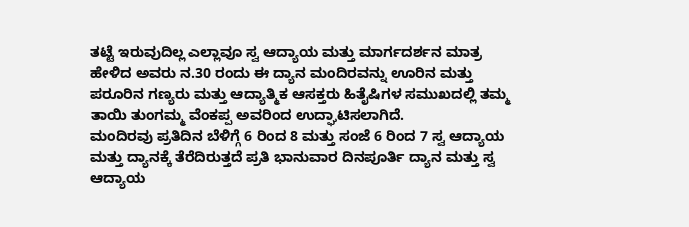ತಟ್ಟೆ ಇರುವುದಿಲ್ಲ ಎಲ್ಲಾವೂ ಸ್ವ ಆದ್ಯಾಯ ಮತ್ತು ಮಾರ್ಗದರ್ಶನ ಮಾತ್ರ ಹೇಳಿದ ಅವರು ನ.30 ರಂದು ಈ ದ್ಯಾನ ಮಂದಿರವನ್ನು ಊರಿನ ಮತ್ತು ಪರೂರಿನ ಗಣ್ಯರು ಮತ್ತು ಆದ್ಯಾತ್ಮಿಕ ಆಸಕ್ತರು ಹಿತೈಷಿಗಳ ಸಮುಖದಲ್ಲಿ ತಮ್ಮ ತಾಯಿ ತುಂಗಮ್ಮ ವೆಂಕಪ್ಪ ಅವರಿಂದ ಉದ್ಘಾಟಿಸಲಾಗಿದೆ.
ಮಂದಿರವು ಪ್ರತಿದಿನ ಬೆಳಿಗ್ಗೆ 6 ರಿಂದ 8 ಮತ್ತು ಸಂಜೆ 6 ರಿಂದ 7 ಸ್ವ ಆದ್ಯಾಯ ಮತ್ತು ದ್ಯಾನಕ್ಕೆ ತೆರೆದಿರುತ್ತದೆ ಪ್ರತಿ ಭಾನುವಾರ ದಿನಪೂರ್ತಿ ದ್ಯಾನ ಮತ್ತು ಸ್ವ ಆದ್ಯಾಯ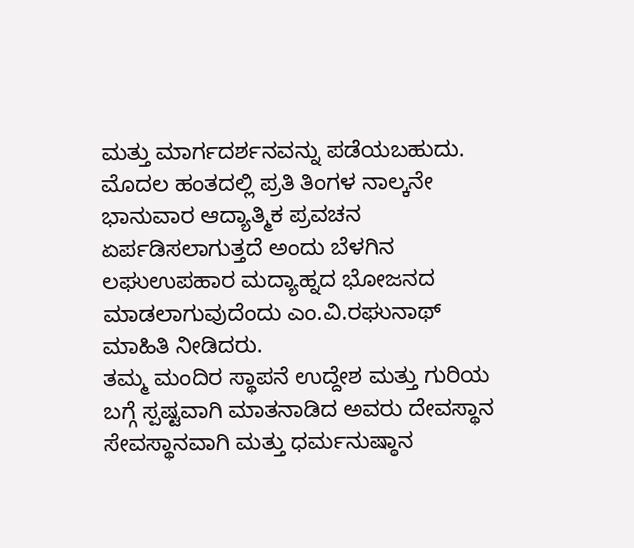ಮತ್ತು ಮಾರ್ಗದರ್ಶನವನ್ನು ಪಡೆಯಬಹುದು. ಮೊದಲ ಹಂತದಲ್ಲಿ ಪ್ರತಿ ತಿಂಗಳ ನಾಲ್ಕನೇ ಭಾನುವಾರ ಆದ್ಯಾತ್ಮಿಕ ಪ್ರವಚನ ಏರ್ಪಡಿಸಲಾಗುತ್ತದೆ ಅಂದು ಬೆಳಗಿನ ಲಘುಉಪಹಾರ ಮದ್ಯಾಹ್ನದ ಭೋಜನದ ಮಾಡಲಾಗುವುದೆಂದು ಎಂ.ವಿ.ರಘುನಾಥ್ ಮಾಹಿತಿ ನೀಡಿದರು.
ತಮ್ಮ ಮಂದಿರ ಸ್ಥಾಪನೆ ಉದ್ದೇಶ ಮತ್ತು ಗುರಿಯ ಬಗ್ಗೆ ಸ್ಪಷ್ಟವಾಗಿ ಮಾತನಾಡಿದ ಅವರು ದೇವಸ್ಥಾನ ಸೇವಸ್ಥಾನವಾಗಿ ಮತ್ತು ಧರ್ಮನುಷ್ಠಾನ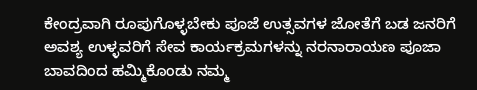ಕೇಂದ್ರವಾಗಿ ರೂಪುಗೊಳ್ಳಬೇಕು ಪೂಜೆ ಉತ್ಸವಗಳ ಜೋತೆಗೆ ಬಡ ಜನರಿಗೆ ಅವಶ್ಯ ಉಳ್ಳವರಿಗೆ ಸೇವ ಕಾರ್ಯಕ್ರಮಗಳನ್ನು ನರನಾರಾಯಣ ಪೂಜಾ ಬಾವದಿಂದ ಹಮ್ಮಿಕೊಂಡು ನಮ್ಮ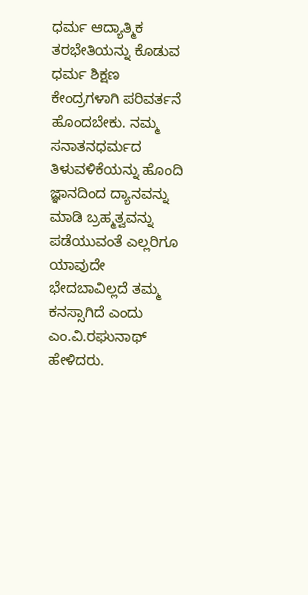ಧರ್ಮ ಆದ್ಯಾತ್ಮಿಕ ತರಭೇತಿಯನ್ನು ಕೊಡುವ ಧರ್ಮ ಶಿಕ್ಷಣ ಕೇಂದ್ರಗಳಾಗಿ ಪರಿವರ್ತನೆ ಹೊಂದಬೇಕು. ನಮ್ಮ ಸನಾತನಧರ್ಮದ ತಿಳುವಳಿಕೆಯನ್ನು ಹೊಂದಿ ಜ್ಞಾನದಿಂದ ದ್ಯಾನವನ್ನು ಮಾಡಿ ಬ್ರಹ್ಮತ್ವವನ್ನು ಪಡೆಯುವಂತೆ ಎಲ್ಲರಿಗೂ ಯಾವುದೇ ಭೇದಬಾವಿಲ್ಲದೆ ತಮ್ಮ ಕನಸ್ಸಾಗಿದೆ ಎಂದು ಎಂ.ವಿ.ರಘುನಾಥ್ ಹೇಳಿದರು.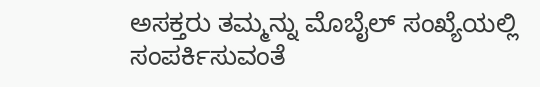ಅಸಕ್ತರು ತಮ್ಮನ್ನು ಮೊಬೈಲ್ ಸಂಖ್ಯೆಯಲ್ಲಿ ಸಂಪರ್ಕಿಸುವಂತೆ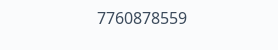7760878559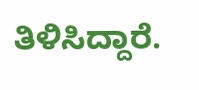ತಿಳಿಸಿದ್ದಾರೆ.